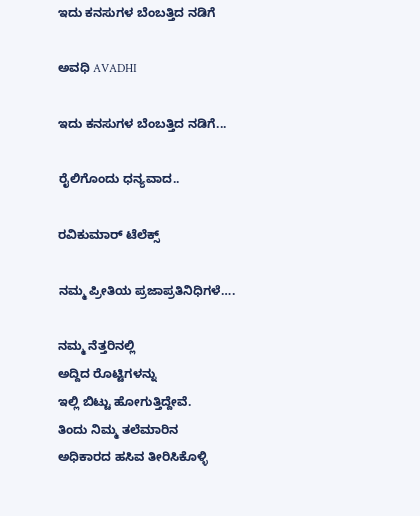ಇದು ಕನಸುಗಳ ಬೆಂಬತ್ತಿದ ನಡಿಗೆ‍

ಅವಧಿ AVADHI

ಇದು ಕನಸುಗಳ ಬೆಂಬತ್ತಿದ ನಡಿಗೆ...

ರೈಲಿಗೊಂದು ಧನ್ಯವಾದ..

ರವಿಕುಮಾರ್ ಟೆಲೆಕ್ಸ್

ನಮ್ಮ ಪ್ರೀತಿಯ ಪ್ರಜಾಪ್ರತಿನಿಧಿಗಳೆ….

ನಮ್ಮ ನೆತ್ತರಿನಲ್ಲಿ
ಅದ್ದಿದ ರೊಟ್ಟಿಗಳನ್ನು
ಇಲ್ಲಿ ಬಿಟ್ಟು ಹೋಗುತ್ತಿದ್ದೇವೆ.
ತಿಂದು ನಿಮ್ಮ ತಲೆಮಾರಿನ
ಅಧಿಕಾರದ ಹಸಿವ ತೀರಿಸಿಕೊಳ್ಳಿ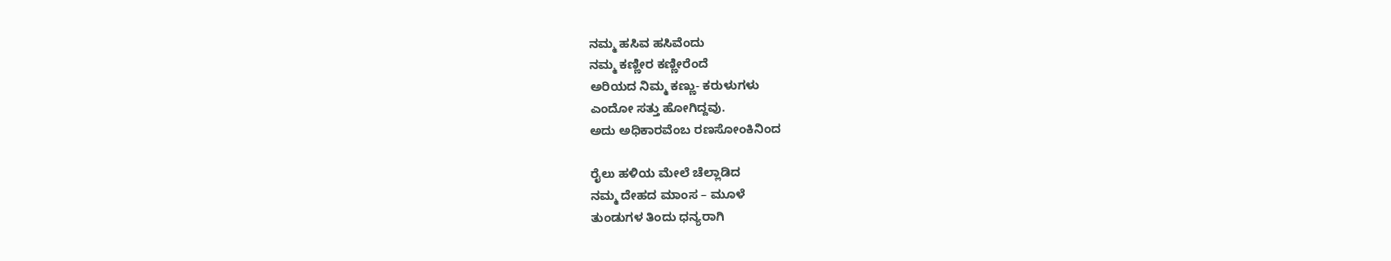ನಮ್ಮ ಹಸಿವ ಹಸಿವೆಂದು
ನಮ್ಮ ಕಣ್ಣೀರ ಕಣ್ಣೀರೆಂದೆ
ಅರಿಯದ ನಿಮ್ಮ ಕಣ್ಣು- ಕರುಳುಗಳು
ಎಂದೋ ಸತ್ತು ಹೋಗಿದ್ದವು.
ಅದು ಅಧಿಕಾರವೆಂಬ ರಣಸೋಂಕಿನಿಂದ

ರೈಲು ಹಳಿಯ ಮೇಲೆ ಚೆಲ್ಲಾಡಿದ
ನಮ್ಮ ದೇಹದ ಮಾಂಸ – ಮೂಳೆ
ತುಂಡುಗಳ ತಿಂದು ಧನ್ಯರಾಗಿ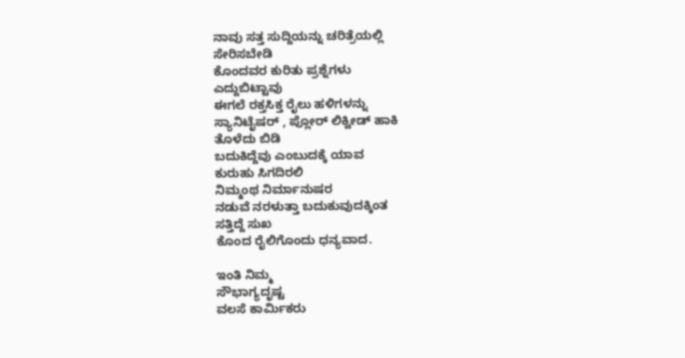ನಾವು ಸತ್ತ ಸುದ್ದಿಯನ್ನು ಚರಿತ್ರೆಯಲ್ಲಿ
ಸೇರಿಸಬೇಡಿ
ಕೊಂದವರ ಕುರಿತು ಪ್ರಶ್ನೆಗಳು
ಎದ್ದುಬಿಟ್ಟಾವು
ಈಗಲೆ ರಕ್ತಸಿಕ್ತ ರೈಲು ಹಳಿಗಳನ್ನು
ಸ್ಯಾನಿಟೈಷರ್ , ಪ್ಲೋರ್ ಲಿಕ್ವೀಡ್ ಹಾಕಿ
ತೊಳೆದು ಬಿಡಿ
ಬದುಕಿದ್ದೆವು ಎಂಬುದಕ್ಕೆ ಯಾವ
ಕುರುಹು ಸಿಗದಿರಲಿ
ನಿಮ್ಮಂಥ ನಿರ್ಮಾನುಷರ
ನಡುವೆ ನರಳುತ್ತಾ ಬದುಕುವುದಕ್ಕಿಂತ
ಸತ್ತಿದ್ದೆ ಸುಖ
ಕೊಂದ ರೈಲಿಗೊಂದು ಧನ್ಯವಾದ.

ಇಂತಿ ನಿಮ್ಮ
ಸೌಭಾಗ್ಯದೃಷ್ಟ
ವಲಸೆ ಕಾರ್ಮಿಕರು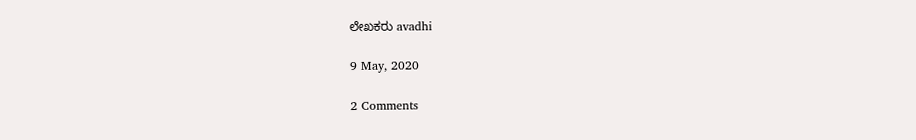ಲೇಖಕರು avadhi

9 May, 2020

2 Comments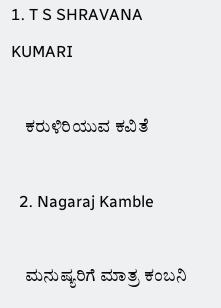1. T S SHRAVANA KUMARI

    ಕರುಳಿರಿಯುವ ಕವಿತೆ

  2. Nagaraj Kamble

    ಮನುಷ್ಯರಿಗೆ ಮಾತ್ರ ಕಂಬನಿ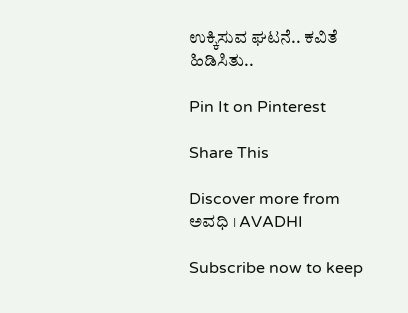ಉಕ್ಕಿಸುವ ಘಟನೆ.. ಕವಿತೆ ಹಿಡಿಸಿತು..

Pin It on Pinterest

Share This

Discover more from ಅವಧಿ । AVADHI

Subscribe now to keep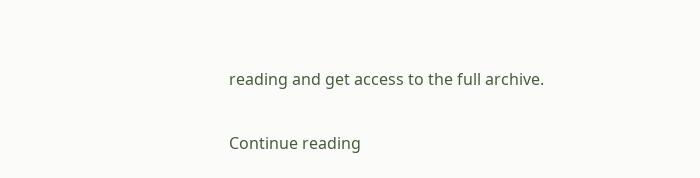reading and get access to the full archive.

Continue reading